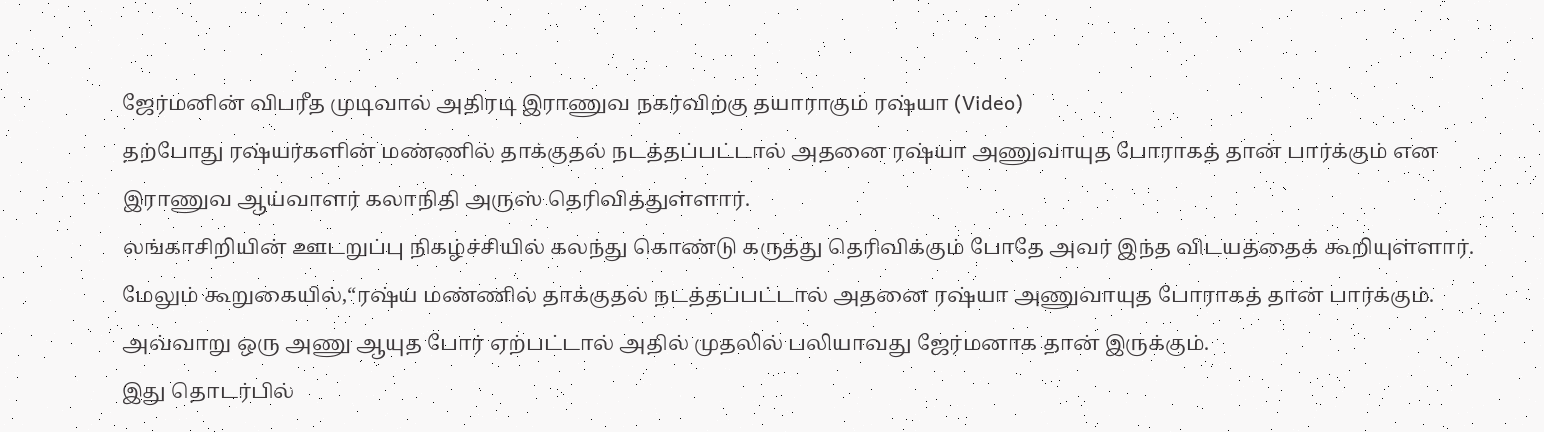ஜேர்மனின் விபரீத முடிவால் அதிரடி இராணுவ நகர்விற்கு தயாராகும் ரஷ்யா (Video)
தற்போது ரஷ்யர்களின் மண்ணில் தாக்குதல் நடத்தப்பட்டால் அதனை ரஷ்யா அணுவாயுத போராகத் தான் பார்க்கும் என இராணுவ ஆய்வாளர் கலாநிதி அருஸ் தெரிவித்துள்ளார்.
லங்காசிறியின் ஊடறுப்பு நிகழ்ச்சியில் கலந்து கொண்டு கருத்து தெரிவிக்கும் போதே அவர் இந்த விடயத்தைக் கூறியுள்ளார்.
மேலும் கூறுகையில்,“ரஷ்ய மண்ணில் தாக்குதல் நடத்தப்பட்டால் அதனை ரஷ்யா அணுவாயுத போராகத் தான் பார்க்கும். அவ்வாறு ஒரு அணு ஆயுத போர் ஏற்பட்டால் அதில் முதலில் பலியாவது ஜேர்மனாக தான் இருக்கும்.
இது தொடர்பில்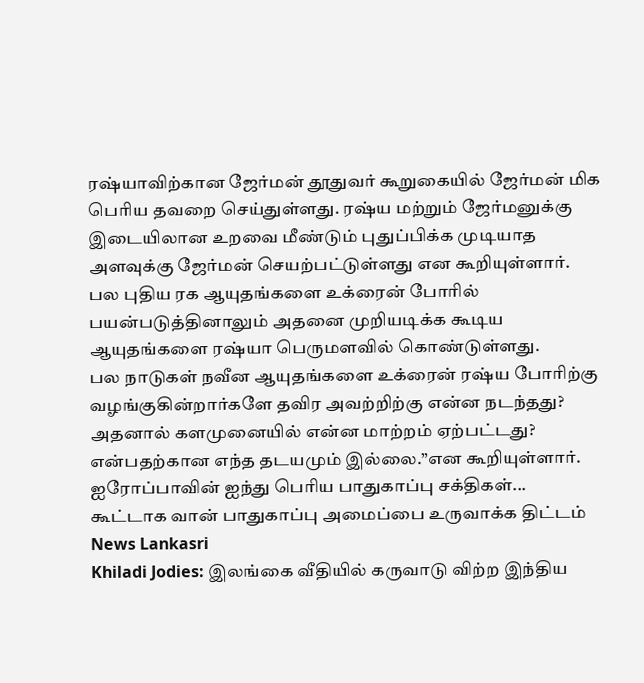ரஷ்யாவிற்கான ஜேர்மன் தூதுவர் கூறுகையில் ஜேர்மன் மிக பெரிய தவறை செய்துள்ளது. ரஷ்ய மற்றும் ஜேர்மனுக்கு இடையிலான உறவை மீண்டும் புதுப்பிக்க முடியாத அளவுக்கு ஜேர்மன் செயற்பட்டுள்ளது என கூறியுள்ளார்.
பல புதிய ரக ஆயுதங்களை உக்ரைன் போரில் பயன்படுத்தினாலும் அதனை முறியடிக்க கூடிய ஆயுதங்களை ரஷ்யா பெருமளவில் கொண்டுள்ளது.
பல நாடுகள் நவீன ஆயுதங்களை உக்ரைன் ரஷ்ய போரிற்கு வழங்குகின்றார்களே தவிர அவற்றிற்கு என்ன நடந்தது? அதனால் களமுனையில் என்ன மாற்றம் ஏற்பட்டது? என்பதற்கான எந்த தடயமும் இல்லை.”என கூறியுள்ளார்.
ஐரோப்பாவின் ஐந்து பெரிய பாதுகாப்பு சக்திகள்... கூட்டாக வான் பாதுகாப்பு அமைப்பை உருவாக்க திட்டம் News Lankasri
Khiladi Jodies: இலங்கை வீதியில் கருவாடு விற்ற இந்திய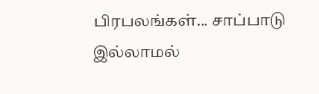பிரபலங்கள்... சாப்பாடு இல்லாமல்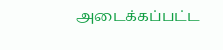அடைக்கப்பட்ட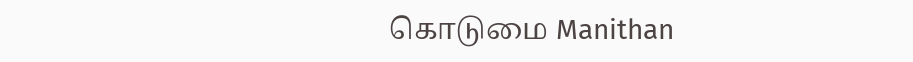கொடுமை Manithan